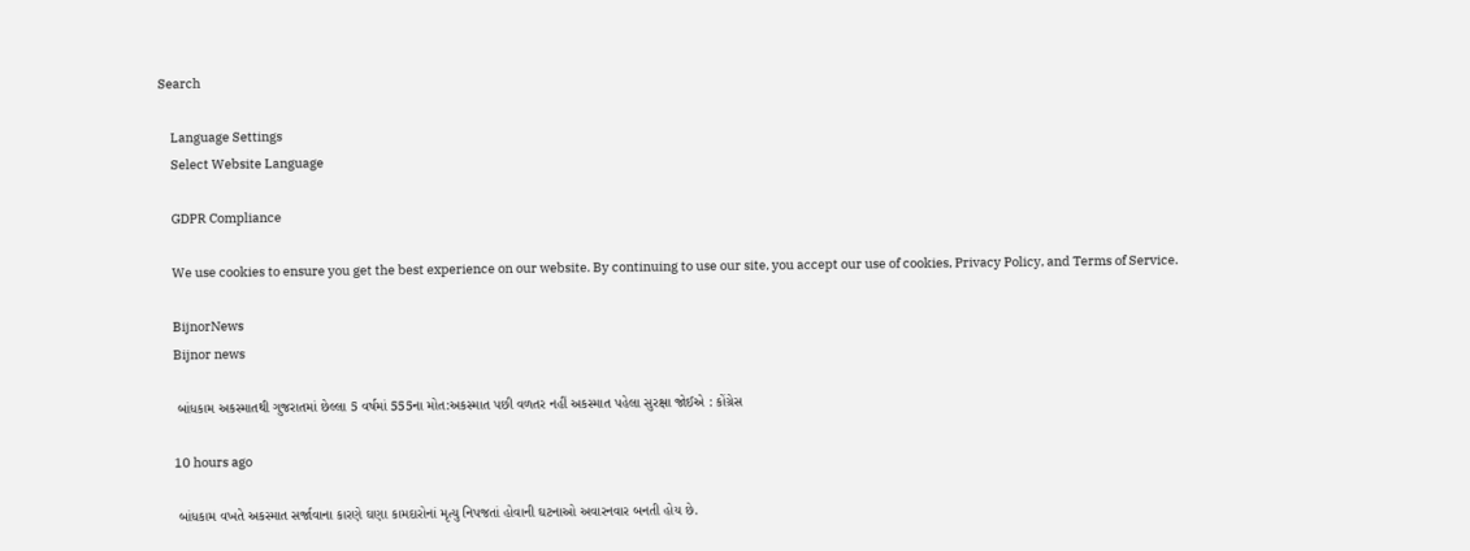Search

    Language Settings
    Select Website Language

    GDPR Compliance

    We use cookies to ensure you get the best experience on our website. By continuing to use our site, you accept our use of cookies, Privacy Policy, and Terms of Service.

    BijnorNews
    Bijnor news

    બાંધકામ અકસ્માતથી ગુજરાતમાં છેલ્લા 5 વર્ષમાં 555ના મોત:અકસ્માત પછી વળતર નહીં અકસ્માત પહેલા સુરક્ષા જોઈએ : કોંગ્રેસ

    10 hours ago

    બાંધકામ વખતે અકસ્માત સર્જાવાના કારણે ઘણા કામદારોનાં મૃત્યુ નિપજતાં હોવાની ઘટનાઓ અવારનવાર બનતી હોય છે.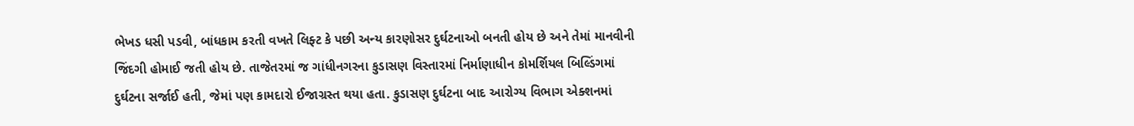ભેખડ ધસી પડવી, બાંધકામ કરતી વખતે લિફ્ટ કે પછી અન્ય કારણોસર દુર્ઘટનાઓ બનતી હોય છે અને તેમાં માનવીની જિંદગી હોમાઈ જતી હોય છે. તાજેતરમાં જ ગાંધીનગરના કુડાસણ વિસ્તારમાં નિર્માણાધીન કોમર્શિયલ બિલ્ડિંગમાં દુર્ઘટના સર્જાઈ હતી, જેમાં પણ કામદારો ઈજાગ્રસ્ત થયા હતા. કુડાસણ દુર્ઘટના બાદ આરોગ્ય વિભાગ એક્શનમાં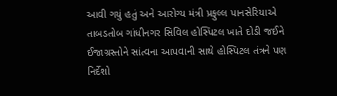આવી ગયું હતું અને આરોગ્ય મંત્રી પ્રફુલ્લ પાનસેરિયાએ તાબડતોબ ગાંધીનગર સિવિલ હોસ્પિટલ ખાતે દોડી જઈને ઈજાગ્રસ્તોને સાંત્વના આપવાની સાથે હોસ્પિટલ તંત્રને પણ નિર્દેશો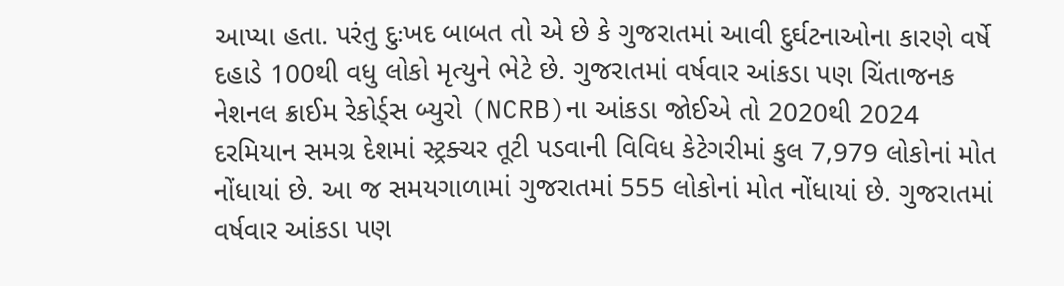આપ્યા હતા. પરંતુ દુઃખદ બાબત તો એ છે કે ગુજરાતમાં આવી દુર્ઘટનાઓના કારણે વર્ષે દહાડે 100થી વધુ લોકો મૃત્યુને ભેટે છે. ગુજરાતમાં વર્ષવાર આંકડા પણ ચિંતાજનક નેશનલ ક્રાઈમ રેકોર્ડ્સ બ્યુરો (NCRB)ના આંકડા જોઈએ તો 2020થી 2024 દરમિયાન સમગ્ર દેશમાં સ્ટ્રક્ચર તૂટી પડવાની વિવિધ કેટેગરીમાં કુલ 7,979 લોકોનાં મોત નોંધાયાં છે. આ જ સમયગાળામાં ગુજરાતમાં 555 લોકોનાં મોત નોંધાયાં છે. ગુજરાતમાં વર્ષવાર આંકડા પણ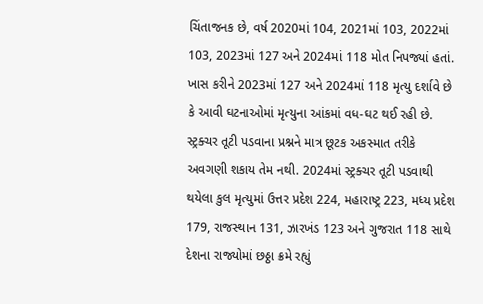ચિંતાજનક છે, વર્ષ 2020માં 104, 2021માં 103, 2022માં 103, 2023માં 127 અને 2024માં 118 મોત નિપજ્યાં હતાં. ખાસ કરીને 2023માં 127 અને 2024માં 118 મૃત્યુ દર્શાવે છે કે આવી ઘટનાઓમાં મૃત્યુના આંકમાં વધ-ઘટ થઈ રહી છે. સ્ટ્રક્ચર તૂટી પડવાના પ્રશ્નને માત્ર છૂટક અકસ્માત તરીકે અવગણી શકાય તેમ નથી. 2024માં સ્ટ્રક્ચર તૂટી પડવાથી થયેલા કુલ મૃત્યુમાં ઉત્તર પ્રદેશ 224, મહારાષ્ટ્ર 223, મધ્ય પ્રદેશ 179, રાજસ્થાન 131, ઝારખંડ 123 અને ગુજરાત 118 સાથે દેશના રાજ્યોમાં છઠ્ઠા ક્રમે રહ્યું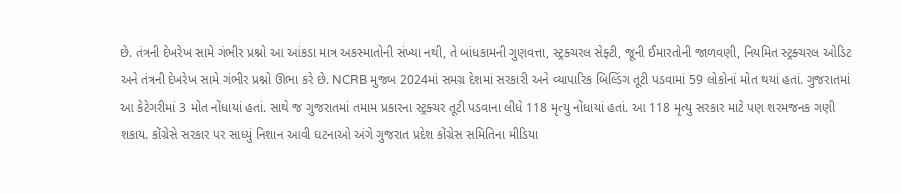છે. તંત્રની દેખરેખ સામે ગંભીર પ્રશ્નો આ આંકડા માત્ર અકસ્માતોની સંખ્યા નથી, તે બાંધકામની ગુણવત્તા, સ્ટ્રક્ચરલ સેફ્ટી, જૂની ઈમારતોની જાળવણી, નિયમિત સ્ટ્રક્ચરલ ઓડિટ અને તંત્રની દેખરેખ સામે ગંભીર પ્રશ્નો ઊભા કરે છે. NCRB મુજબ 2024માં સમગ્ર દેશમાં સરકારી અને વ્યાપારિક બિલ્ડિંગ તૂટી પડવામાં 59 લોકોનાં મોત થયાં હતાં. ગુજરાતમાં આ કેટેગરીમાં 3 મોત નોંધાયાં હતાં. સાથે જ ગુજરાતમાં તમામ પ્રકારના સ્ટ્રક્ચર તૂટી પડવાના લીધે 118 મૃત્યુ નોંધાયાં હતાં. આ 118 મૃત્યુ સરકાર માટે પણ શરમજનક ગણી શકાય. કોંગ્રેસે સરકાર પર સાધ્યું નિશાન આવી ઘટનાઓ અંગે ગુજરાત પ્રદેશ કોંગ્રેસ સમિતિના મીડિયા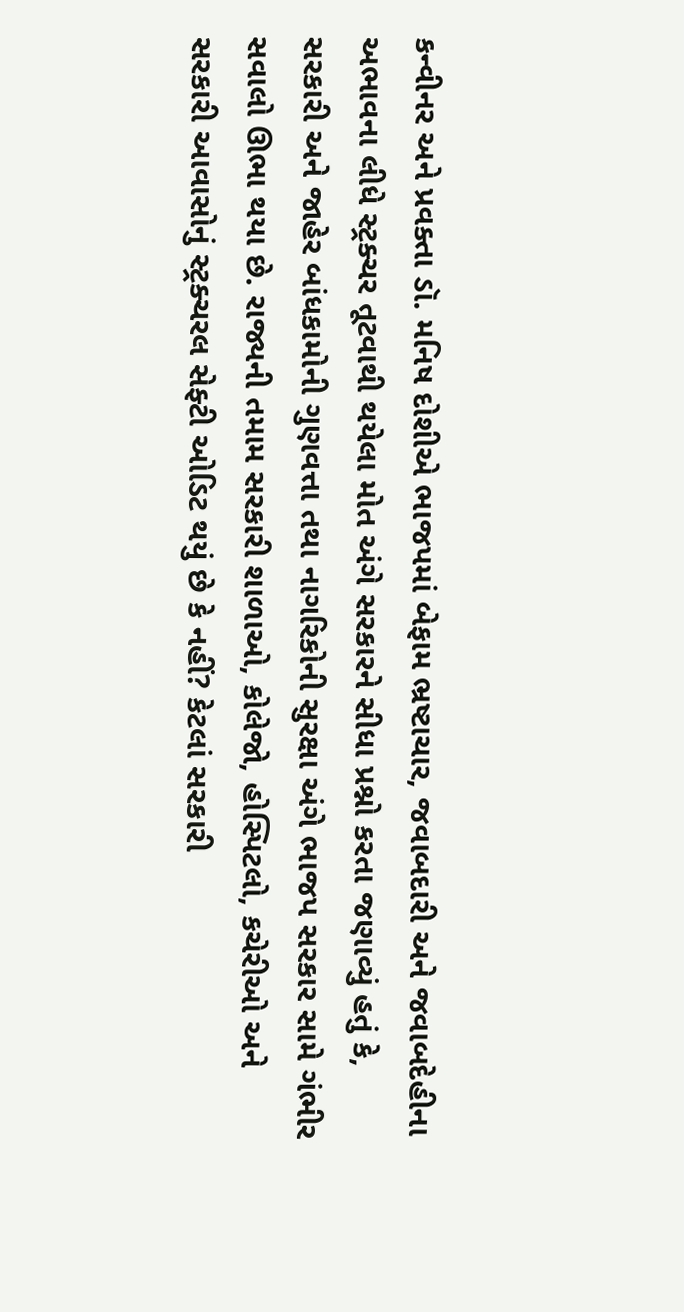કન્વીનર અને પ્રવક્તા ડૉ. મનિષ દોશીએ ભાજપમાં બેફામ ભ્રષ્ટાચાર, જવાબદારી અને જવાબદેહીના અભાવના લીધે સ્ટ્રક્ચર તૂટવાથી થયેલા મોત અંગે સરકારને સીધા પ્રશ્નો કરતા જણાવ્યું હતું કે, સરકારી અને જાહેર બાંધકામોની ગુણવત્તા તથા નાગરિકોની સુરક્ષા અંગે ભાજપ સરકાર સામે ગંભીર સવાલો ઊભા થયા છે. રાજ્યની તમામ સરકારી શાળાઓ, કોલેજો, હોસ્પિટલો, કચેરીઓ અને સરકારી આવાસોનું સ્ટ્રક્ચરલ સેફ્ટી ઓડિટ થયું છે કે નહીં? કેટલાં સરકારી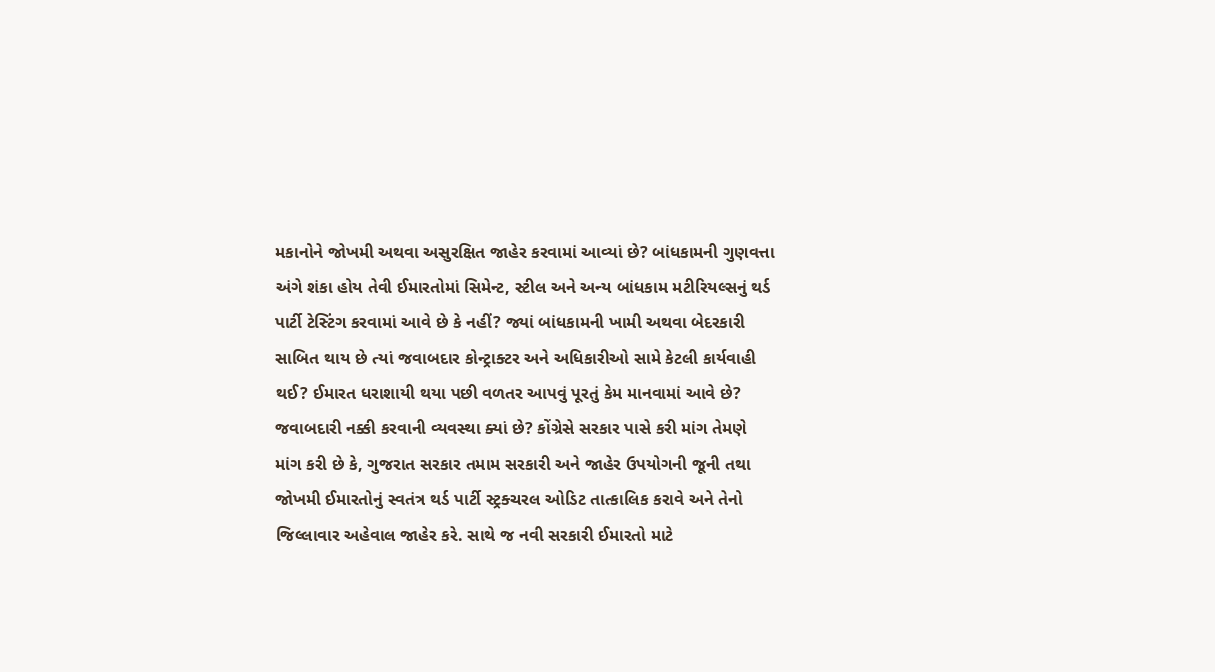મકાનોને જોખમી અથવા અસુરક્ષિત જાહેર કરવામાં આવ્યાં છે? બાંધકામની ગુણવત્તા અંગે શંકા હોય તેવી ઈમારતોમાં સિમેન્ટ, સ્ટીલ અને અન્ય બાંધકામ મટીરિયલ્સનું થર્ડ પાર્ટી ટેસ્ટિંગ કરવામાં આવે છે કે નહીં? જ્યાં બાંધકામની ખામી અથવા બેદરકારી સાબિત થાય છે ત્યાં જવાબદાર કોન્ટ્રાક્ટર અને અધિકારીઓ સામે કેટલી કાર્યવાહી થઈ? ઈમારત ધરાશાયી થયા પછી વળતર આપવું પૂરતું કેમ માનવામાં આવે છે? જવાબદારી નક્કી કરવાની વ્યવસ્થા ક્યાં છે? કોંગ્રેસે સરકાર પાસે કરી માંગ તેમણે માંગ કરી છે કે, ગુજરાત સરકાર તમામ સરકારી અને જાહેર ઉપયોગની જૂની તથા જોખમી ઈમારતોનું સ્વતંત્ર થર્ડ પાર્ટી સ્ટ્રક્ચરલ ઓડિટ તાત્કાલિક કરાવે અને તેનો જિલ્લાવાર અહેવાલ જાહેર કરે. સાથે જ નવી સરકારી ઈમારતો માટે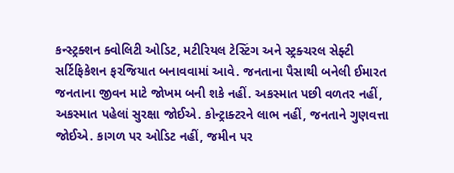કન્સ્ટ્રક્શન ક્વોલિટી ઓડિટ, મટીરિયલ ટેસ્ટિંગ અને સ્ટ્રક્ચરલ સેફ્ટી સર્ટિફિકેશન ફરજિયાત બનાવવામાં આવે. જનતાના પૈસાથી બનેલી ઈમારત જનતાના જીવન માટે જોખમ બની શકે નહીં. અકસ્માત પછી વળતર નહીં, અકસ્માત પહેલાં સુરક્ષા જોઈએ. કોન્ટ્રાક્ટરને લાભ નહીં, જનતાને ગુણવત્તા જોઈએ. કાગળ પર ઓડિટ નહીં, જમીન પર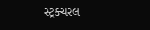સ્ટ્રક્ચરલ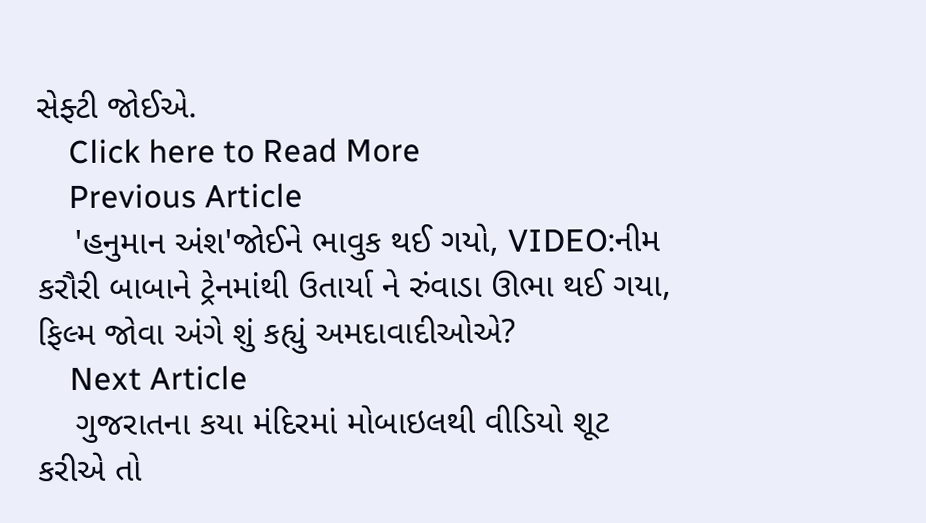સેફ્ટી જોઈએ.
    Click here to Read More
    Previous Article
    'હનુમાન અંશ'જોઈને ભાવુક થઈ ગયો, VIDEO:નીમ કરૌરી બાબાને ટ્રેનમાંથી ઉતાર્યા ને રુંવાડા ઊભા થઈ ગયા, ફિલ્મ જોવા અંગે શું કહ્યું અમદાવાદીઓએ?
    Next Article
    ગુજરાતના કયા મંદિરમાં મોબાઇલથી વીડિયો શૂટ કરીએ તો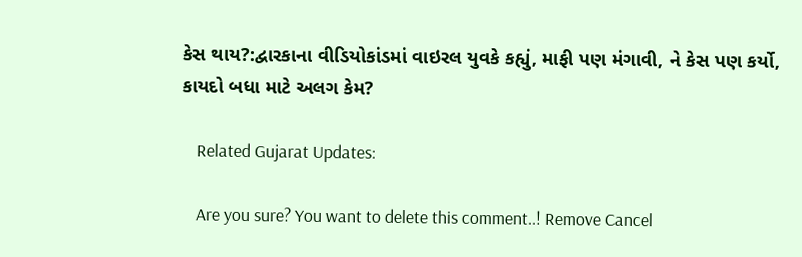કેસ થાય?:દ્વારકાના વીડિયોકાંડમાં વાઇરલ યુવકે કહ્યું, માફી પણ મંગાવી, ને કેસ પણ કર્યો, કાયદો બધા માટે અલગ કેમ?

    Related Gujarat Updates:

    Are you sure? You want to delete this comment..! Remove Cancel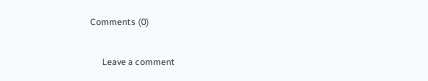Comments (0)

      Leave a comment